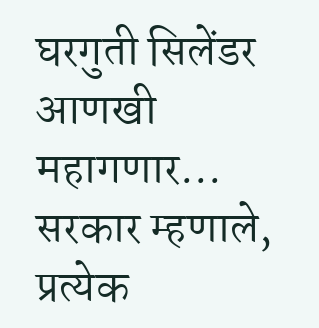घरगुती सिलेंडर आणखी महागणार... सरकार म्हणाले, प्रत्येक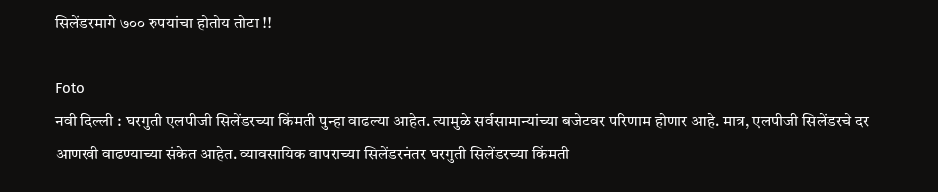सिलेंडरमागे ७०० रुपयांचा होतोय तोटा !!

Foto
नवी दिल्ली : घरगुती एलपीजी सिलेंडरच्या किंमती पुन्हा वाढल्या आहेत. त्यामुळे सर्वसामान्यांच्या बजेटवर परिणाम होणार आहे. मात्र, एलपीजी सिलेंडरचे दर आणखी वाढण्याच्या संकेत आहेत. व्यावसायिक वापराच्या सिलेंडरनंतर घरगुती सिलेंडरच्या किंमती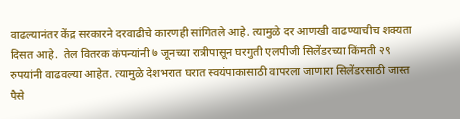वाढल्यानंतर केंद्र सरकारने दरवाढीचे कारणही सांगितले आहे. त्यामुळे दर आणखी वाढण्याचीच शक्यता दिसत आहे.  तेल वितरक कंपन्यांनी ७ जूनच्या रात्रीपासून घरगुती एलपीजी सिलेंडरच्या किंमती २९ रुपयांनी वाढवल्या आहेत. त्यामुळे देशभरात घरात स्वयंपाकासाठी वापरला जाणारा सिलेंडरसाठी जास्त पैसे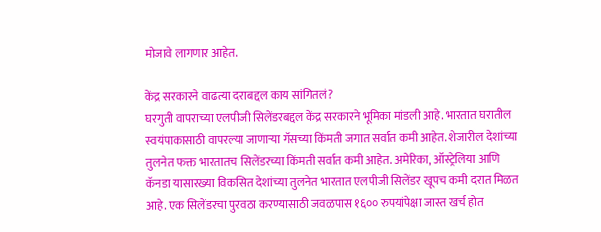मोजावे लागणार आहेत.

केंद्र सरकारने वाढत्या दराबद्दल काय सांगितलं?
घरगुती वापराच्या एलपीजी सिलेंडरबद्दल केंद्र सरकारने भूमिका मांडली आहे. भारतात घरातील स्वयंपाकासाठी वापरल्या जाणार्‍या गॅसच्या किंमती जगात सर्वात कमी आहेत. शेजारील देशांच्या तुलनेत फक्त भारतातच सिलेंडरच्या किंमती सर्वात कमी आहेत. अमेरिका, ऑस्ट्रेलिया आणि कॅनडा यासारख्या विकसित देशांच्या तुलनेत भारतात एलपीजी सिलेंडर खूपच कमी दरात मिळत आहे. एक सिलेंडरचा पुरवठा करण्यासाठी जवळपास १६०० रुपयांपेक्षा जास्त खर्च होत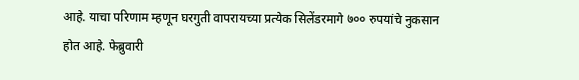आहे. याचा परिणाम म्हणून घरगुती वापरायच्या प्रत्येक सिलेंडरमागे ७०० रुपयांचे नुकसान होत आहे. फेब्रुवारी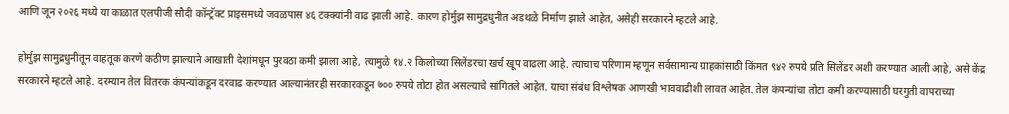आणि जून २०२६ मध्ये या काळात एलपीजी सौदी कॉन्ट्रॅक्ट प्राइसमध्ये जवळपास ४६ टक्क्यांनी वाढ झाली आहे. कारण होर्मुझ सामुद्रधुनीत अडथळे निर्माण झाले आहेत, असेही सरकारने म्हटले आहे.

होर्मुझ सामुद्रधुनीतून वाहतूक करणे कठीण झाल्याने आखाती देशांमधून पुरवठा कमी झाला आहे, त्यामुळे १४.२ किलोच्या सिलेंडरचा खर्च खूप वाढला आहे. त्याचाच परिणाम म्हणून सर्वसामान्य ग्राहकांसाठी किंमत ९४२ रुपये प्रति सिलेंडर अशी करण्यात आली आहे, असे केंद्र सरकारने म्हटले आहे. दरम्यान तेल वितरक कंपन्यांकडून दरवाढ करण्यात आल्यानंतरही सरकारकडून ७०० रुपये तोटा होत असल्याचे सांगितले आहेत. याचा संबंध विश्लेषक आणखी भाववाढीशी लावत आहेत. तेल कंपन्यांचा तोटा कमी करण्यासाठी घरगुती वापराच्या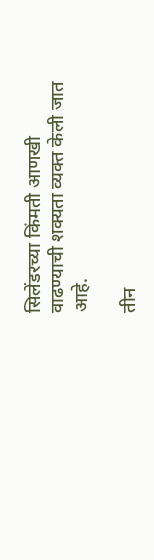सिलेंडरच्या किंमती आणखी वाढण्याची शक्यता व्यक्त केली जात आहे.

तीन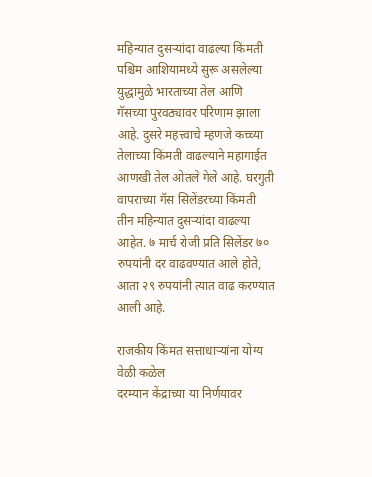महिन्यात दुसर्‍यांदा वाढल्या किंमती
पश्चिम आशियामध्ये सुरू असलेल्या युद्धामुळे भारताच्या तेल आणि गॅसच्या पुरवठ्यावर परिणाम झाला आहे. दुसरे महत्त्वाचे म्हणजे कच्च्या तेलाच्या किंमती वाढल्याने महागाईत आणखी तेल ओतले गेले आहे. घरगुती वापराच्या गॅस सिलेंडरच्या किंमती तीन महिन्यात दुसर्‍यांदा वाढल्या आहेत. ७ मार्च रोजी प्रति सिलेंडर ७० रुपयांनी दर वाढवण्यात आले होते, आता २९ रुपयांनी त्यात वाढ करण्यात आली आहे.

राजकीय किंमत सत्ताधार्‍यांना योग्य वेळी कळेल
दरम्यान केंद्राच्या या निर्णयावर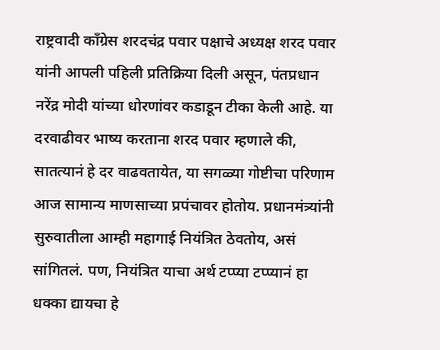राष्ट्रवादी काँग्रेस शरदचंद्र पवार पक्षाचे अध्यक्ष शरद पवार यांनी आपली पहिली प्रतिक्रिया दिली असून, पंतप्रधान नरेंद्र मोदी यांच्या धोरणांवर कडाडून टीका केली आहे. या दरवाढीवर भाष्य करताना शरद पवार म्हणाले की, सातत्यानं हे दर वाढवतायेत, या सगळ्या गोष्टीचा परिणाम आज सामान्य माणसाच्या प्रपंचावर होतोय. प्रधानमंत्र्यांनी सुरुवातीला आम्ही महागाई नियंत्रित ठेवतोय, असं सांगितलं. पण, नियंत्रित याचा अर्थ टप्प्या टप्प्यानं हा धक्का द्यायचा हे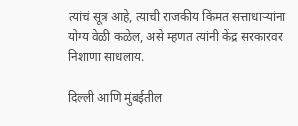त्यांचं सूत्र आहे, त्याची राजकीय किंमत सत्ताधार्‍यांना योग्य वेळी कळेल, असे म्हणत त्यांनी केंद्र सरकारवर निशाणा साधलाय.

दिल्ली आणि मुंबईतील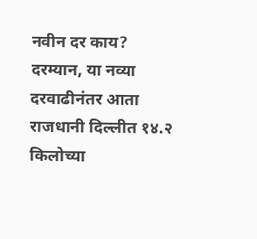नवीन दर काय?
दरम्यान, या नव्या दरवाढीनंतर आता राजधानी दिल्लीत १४.२ किलोच्या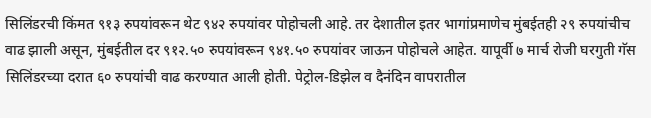सिलिंडरची किंमत ९१३ रुपयांवरून थेट ९४२ रुपयांवर पोहोचली आहे. तर देशातील इतर भागांप्रमाणेच मुंबईतही २९ रुपयांचीच वाढ झाली असून, मुंबईतील दर ९१२.५० रुपयांवरून ९४१.५० रुपयांवर जाऊन पोहोचले आहेत. यापूर्वी ७ मार्च रोजी घरगुती गॅस सिलिंडरच्या दरात ६० रुपयांची वाढ करण्यात आली होती. पेट्रोल-डिझेल व दैनंदिन वापरातील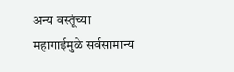अन्य वस्तूंच्या महागाईमुळे सर्वसामान्य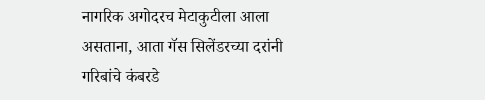नागरिक अगोदरच मेटाकुटीला आला असताना, आता गॅस सिलेंडरच्या दरांनी गरिबांचे कंबरडे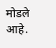मोडले आहे.